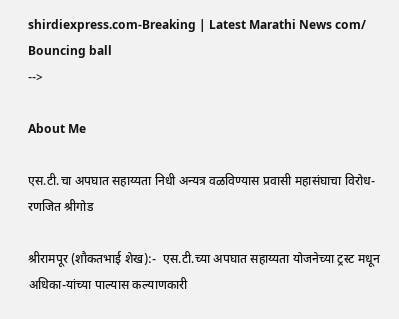shirdiexpress.com-Breaking | Latest Marathi News com/
Bouncing ball
-->

About Me

एस.टी.चा अपघात सहाय्यता निधी अन्यत्र वळविण्यास प्रवासी महासंघाचा विरोध- रणजित श्रीगोड

श्रीरामपूर (शौकतभाई शेख):-  एस.टी.च्या अपघात सहाय्यता योजनेच्या ट्रस्ट मधून अधिका-यांच्या पाल्यास कल्याणकारी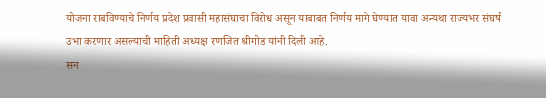योजना राबविण्याचे निर्णय प्रदेश प्रवासी महासंघाचा विरोध असून याबाबत निर्णय मागे घेण्यात यावा अन्यथा राज्यभर संघर्ष उभा करणार असल्याची माहिती अध्यक्ष रणजित श्रीगोड यांनी दिली आहे.
सन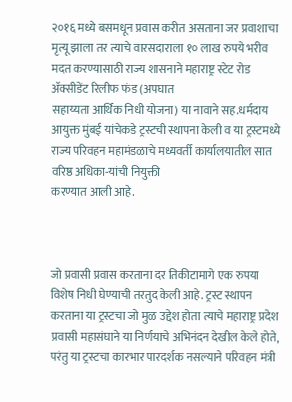२०१६ मध्ये बसमधून प्रवास करीत असताना जर प्रवाशाचा मृत्यू झाला तर त्याचे वारसदाराला १० लाख रुपये भरीव मदत करण्यासाठी राज्य शासनाने महाराष्ट्र स्टेट रोड ॲक्सीडेंट रिलीफ फंड (अपघात
सहाय्यता आर्थिक निधी योजना) या नावाने सह.धर्मदाय आयुक्त मुंबई यांचेकडे ट्रस्टची स्थापना केली व या ट्रस्टमध्ये राज्य परिवहन महामंडळाचे मध्यवर्ती कार्यालयातील सात वरिष्ठ अधिका-यांची नियुक्ती
करण्यात आली आहे.



जो प्रवासी प्रवास करताना दर तिकीटामागे एक रुपया विशेष निधी घेण्याची तरतुद केली आहे. ट्रस्ट स्थापन करताना या ट्रस्टचा जो मुळ उद्देश होता त्याचे महाराष्ट्र प्रदेश प्रवासी महासंघाने या निर्णयाचे अभिनंदन देखील केले होते, परंतु या ट्रस्टचा कारभार पारदर्शक नसल्याने परिवहन मंत्री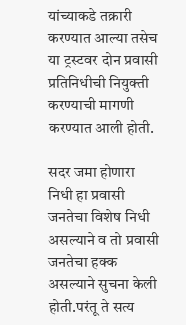यांच्याकडे तक्रारी करण्यात आल्या तसेच या ट्रस्टवर दोन प्रवासी प्रतिनिधीची नियुक्ती करण्याची मागणी करण्यात आली होती.

सदर जमा होणारा निधी हा प्रवासी जनतेचा विशेष निधी असल्याने व तो प्रवासी जनतेचा हक्क असल्याने सुचना केली होती.परंतू ते सत्य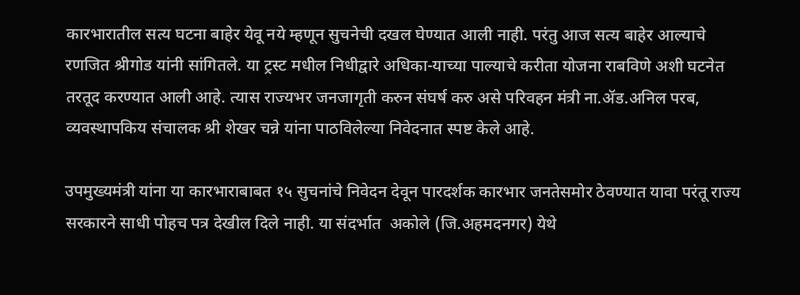कारभारातील सत्य घटना बाहेर येवू नये म्हणून सुचनेची दखल घेण्यात आली नाही. परंतु आज सत्य बाहेर आल्याचे रणजित श्रीगोड यांनी सांगितले. या ट्रस्ट मधील निधीद्वारे अधिका-याच्या पाल्याचे करीता योजना राबविणे अशी घटनेत तरतूद करण्यात आली आहे. त्यास राज्यभर जनजागृती करुन संघर्ष करु असे परिवहन मंत्री ना.ॲड.अनिल परब, व्यवस्थापकिय संचालक श्री शेखर चन्ने यांना पाठविलेल्या निवेदनात स्पष्ट केले आहे.

उपमुख्यमंत्री यांना या कारभाराबाबत १५ सुचनांचे निवेदन देवून पारदर्शक कारभार जनतेसमोर ठेवण्यात यावा परंतू राज्य सरकारने साधी पोहच पत्र देखील दिले नाही. या संदर्भात  अकोले (जि.अहमदनगर) येथे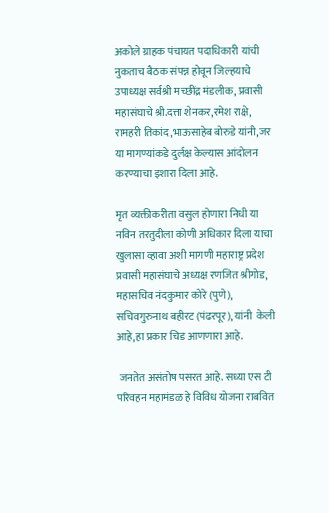अकोले ग्राहक पंचायत पदाधिकारी यांची नुकताच बैठक संपन्न होवून जिल्हयाचे उपाध्यक्ष सर्वश्री मच्छींद्र मंडलीक, प्रवासी महासंघाचे श्री.दत्ता शेनकर,रमेश राक्षे, रामहरी तिकांद,भाऊसाहेब बोरुडे यांनी,जर या मागण्यांकडे दुर्लक्ष केल्यास आंदोलन
करण्याचा इशारा दिला आहे.

मृत व्यक्तीकरीता वसुल होणारा निधी या नविन तरतुदीला कोणी अधिकार दिला याचा खुलासा व्हावा अशी मागणी महाराष्ट्र प्रदेश प्रवासी महासंघाचे अध्यक्ष रणजित श्रीगोड, महासचिव नंदकुमार कोरे (पुणे), सचिवगुरुनाथ बहीरट (पंढरपूर), यांनी  केली आहे,हा प्रकार चिड आणणारा आहे.

 जनतेत असंतोष पसरत आहे. सध्या एस टी परिवहन महामंडळ हे विविध योजना राबवित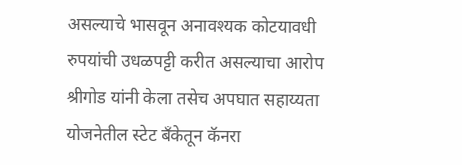असल्याचे भासवून अनावश्यक कोटयावधी रुपयांची उधळपट्टी करीत असल्याचा आरोप श्रीगोड यांनी केला तसेच अपघात सहाय्यता योजनेतील स्टेट बँकेतून कॅनरा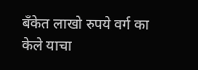बँकेत लाखो रुपये वर्ग का केले याचा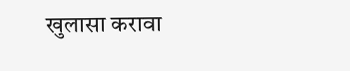खुलासा करावा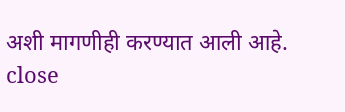अशी मागणीही करण्यात आली आहे.
close